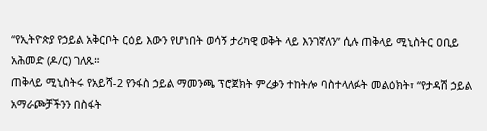“የኢትዮጵያ የኃይል አቅርቦት ርዕይ እውን የሆነበት ወሳኝ ታሪካዊ ወቅት ላይ እንገኛለን” ሲሉ ጠቅላይ ሚኒስትር ዐቢይ አሕመድ (ዶ/ር) ገለጹ።
ጠቅላይ ሚኒስትሩ የአይሻ-2 የንፋስ ኃይል ማመንጫ ፕሮጀክት ምረቃን ተከትሎ ባስተላለፉት መልዕክት፣ “የታዳሽ ኃይል አማራጮቻችንን በስፋት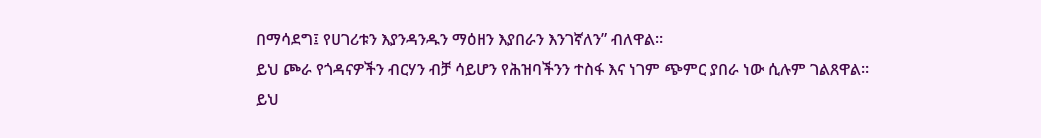በማሳደግ፤ የሀገሪቱን እያንዳንዱን ማዕዘን እያበራን እንገኛለን” ብለዋል።
ይህ ጮራ የጎዳናዎችን ብርሃን ብቻ ሳይሆን የሕዝባችንን ተስፋ እና ነገም ጭምር ያበራ ነው ሲሉም ገልጸዋል።
ይህ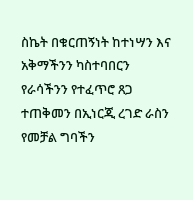ስኬት በቁርጠኝነት ከተነሣን እና አቅማችንን ካስተባበርን የራሳችንን የተፈጥሮ ጸጋ ተጠቅመን በኢነርጂ ረገድ ራስን የመቻል ግባችን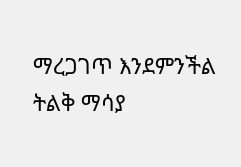ማረጋገጥ እንደምንችል ትልቅ ማሳያ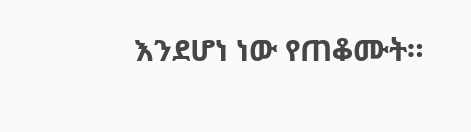እንደሆነ ነው የጠቆሙት።